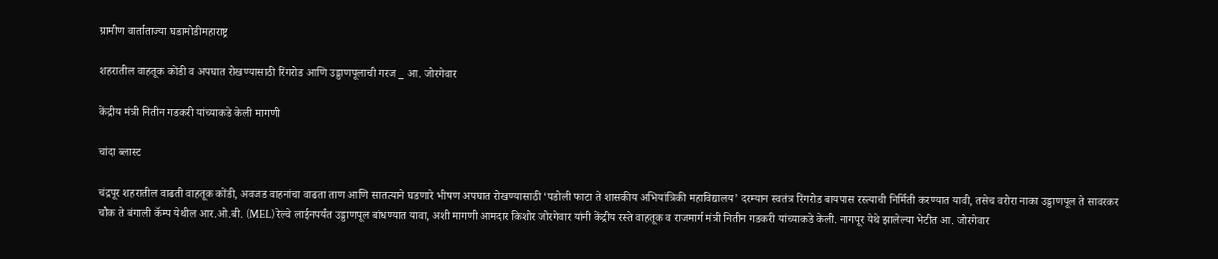ग्रामीण वार्ताताज्या घडामोडीमहाराष्ट्र

शहरातील वाहतूक कोंडी व अपघात रोखण्यासाठी रिंगरोड आणि उड्डाणपूलाची गरज _ आ. जोरगेवार

केंद्रीय मंत्री नितीन गडकरी यांच्याकडे केली मागणी

चांदा ब्लास्ट

चंद्रपूर शहरातील वाढती वाहतूक कोंडी, अवजड वाहनांचा वाढता ताण आणि सातत्याने घडणारे भीषण अपघात रोखण्यासाठी ‘पडोली फाटा ते शासकीय अभियांत्रिकी महाविद्यालय’ दरम्यान स्वतंत्र रिंगरोड बायपास रस्त्याची निर्मिती करण्यात यावी, तसेच वरोरा नाका उड्डाणपूल ते सावरकर चौक ते बंगाली कॅम्प येथील आर.ओ.बी. (MEL) रेल्वे लाईनपर्यंत उड्डाणपूल बांधण्यात यावा, अशी मागणी आमदार किशोर जोरगेवार यांनी केंद्रीय रस्ते वाहतूक व राजमार्ग मंत्री नितीन गडकरी यांच्याकडे केली. नागपूर येथे झालेल्या भेटीत आ. जोरगेवार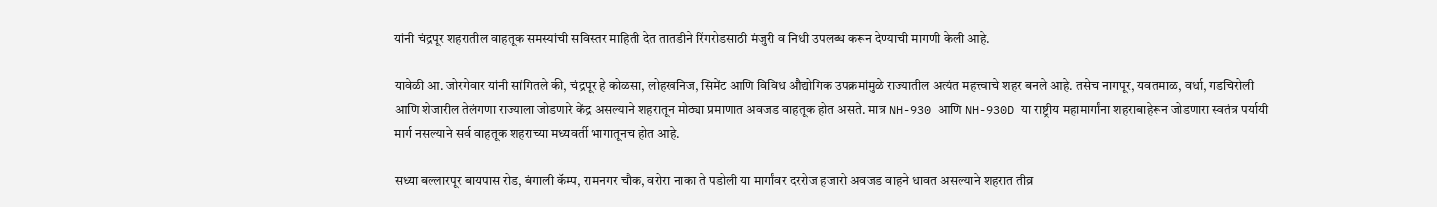यांनी चंद्रपूर शहरातील वाहतूक समस्यांची सविस्तर माहिती देत तातडीने रिंगरोडसाठी मंजुरी व निधी उपलब्ध करून देण्याची मागणी केली आहे.

यावेळी आ. जोरगेवार यांनी सांगितले की, चंद्रपूर हे कोळसा, लोहखनिज, सिमेंट आणि विविध औद्योगिक उपक्रमांमुळे राज्यातील अत्यंत महत्त्वाचे शहर बनले आहे. तसेच नागपूर, यवतमाळ, वर्धा, गडचिरोली आणि शेजारील तेलंगणा राज्याला जोडणारे केंद्र असल्याने शहरातून मोठ्या प्रमाणात अवजड वाहतूक होत असते. मात्र NH-930 आणि NH-930D या राष्ट्रीय महामार्गांना शहराबाहेरून जोडणारा स्वतंत्र पर्यायी मार्ग नसल्याने सर्व वाहतूक शहराच्या मध्यवर्ती भागातूनच होत आहे.

सध्या बल्लारपूर बायपास रोड, बंगाली कॅम्प, रामनगर चौक, वरोरा नाका ते पडोली या मार्गांवर दररोज हजारो अवजड वाहने धावत असल्याने शहरात तीव्र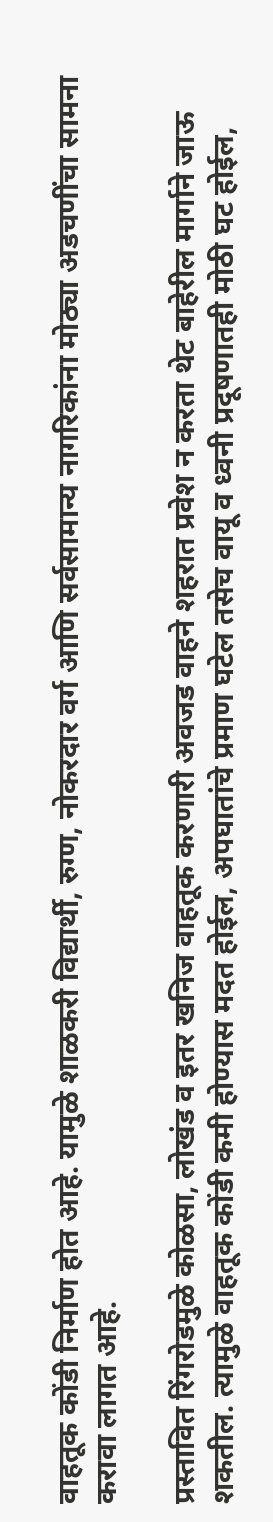वाहतूक कोंडी निर्माण होत आहे. यामुळे शाळकरी विद्यार्थी, रुग्ण, नोकरदार वर्ग आणि सर्वसामान्य नागरिकांना मोठ्या अडचणींचा सामना करावा लागत आहे.

प्रस्तावित रिंगरोडमुळे कोळसा, लोखंड व इतर खनिज वाहतूक करणारी अवजड वाहने शहरात प्रवेश न करता थेट बाहेरील मार्गाने जाऊ शकतील. त्यामुळे वाहतूक कोंडी कमी होण्यास मदत होईल, अपघातांचे प्रमाण घटेल तसेच वायू व ध्वनी प्रदूषणातही मोठी घट होईल,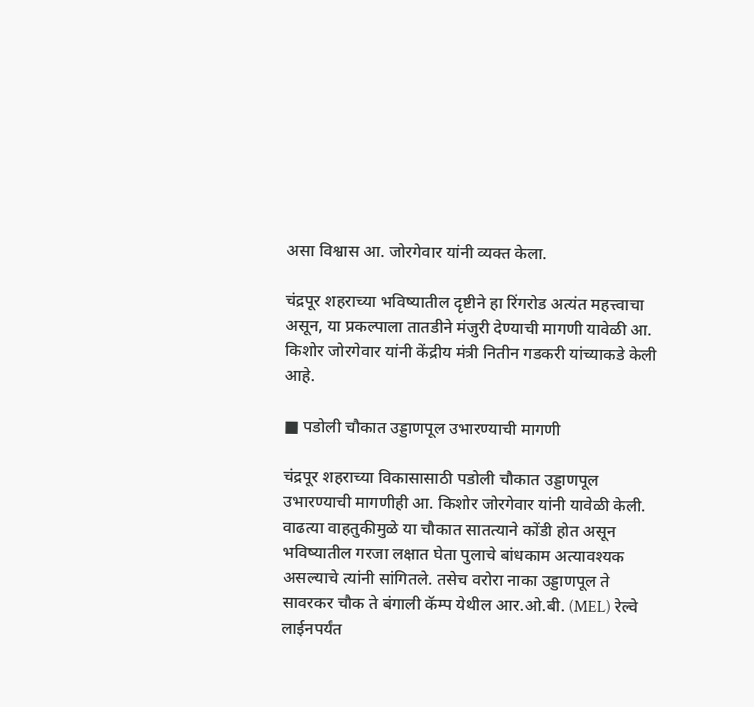असा विश्वास आ. जोरगेवार यांनी व्यक्त केला.

चंद्रपूर शहराच्या भविष्यातील दृष्टीने हा रिंगरोड अत्यंत महत्त्वाचा असून, या प्रकल्पाला तातडीने मंजुरी देण्याची मागणी यावेळी आ. किशोर जोरगेवार यांनी केंद्रीय मंत्री नितीन गडकरी यांच्याकडे केली आहे.

■ पडोली चौकात उड्डाणपूल उभारण्याची मागणी

चंद्रपूर शहराच्या विकासासाठी पडोली चौकात उड्डाणपूल उभारण्याची मागणीही आ. किशोर जोरगेवार यांनी यावेळी केली. वाढत्या वाहतुकीमुळे या चौकात सातत्याने कोंडी होत असून भविष्यातील गरजा लक्षात घेता पुलाचे बांधकाम अत्यावश्यक असल्याचे त्यांनी सांगितले. तसेच वरोरा नाका उड्डाणपूल ते सावरकर चौक ते बंगाली कॅम्प येथील आर.ओ.बी. (MEL) रेल्वे लाईनपर्यंत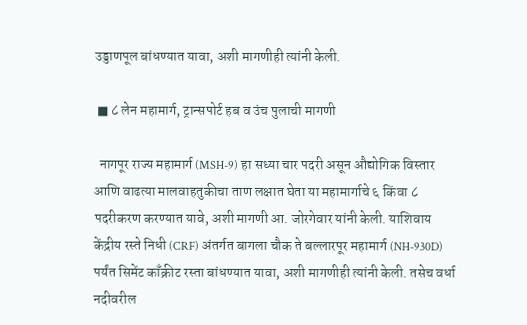उड्डाणपूल बांधण्यात यावा, अशी मागणीही त्यांनी केली.

 ■ ८ लेन महामार्ग, ट्रान्सपोर्ट हब व उंच पुलाची मागणी

  नागपूर राज्य महामार्ग (MSH-9) हा सध्या चार पदरी असून औद्योगिक विस्तार आणि वाढत्या मालवाहतुकीचा ताण लक्षात घेता या महामार्गाचे ६ किंवा ८ पदरीकरण करण्यात यावे, अशी मागणी आ. जोरगेवार यांनी केली. याशिवाय केंद्रीय रस्ते निधी (CRF) अंतर्गत बागला चौक ते बल्लारपूर महामार्ग (NH-930D) पर्यंत सिमेंट काँक्रीट रस्ता बांधण्यात यावा, अशी मागणीही त्यांनी केली. तसेच वर्धा नदीवरील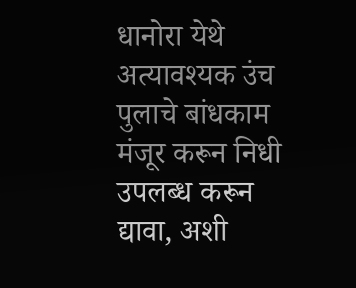धानोरा येथे अत्यावश्यक उंच पुलाचे बांधकाम मंजूर करून निधी उपलब्ध करून द्यावा, अशी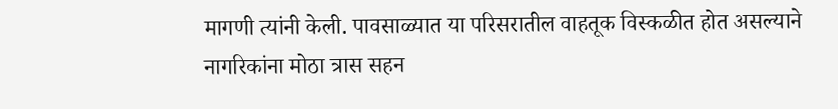मागणी त्यांनी केली. पावसाळ्यात या परिसरातील वाहतूक विस्कळीत होत असल्याने नागरिकांना मोठा त्रास सहन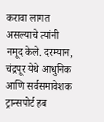करावा लागत असल्याचे त्यांनी नमूद केले. दरम्यान, चंद्रपूर येथे आधुनिक आणि सर्वसमावेशक ट्रान्सपोर्ट हब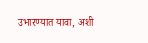उभारण्यात यावा, अशी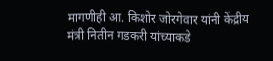मागणीही आ. किशोर जोरगेवार यांनी केंद्रीय मंत्री नितीन गडकरी यांच्याकडे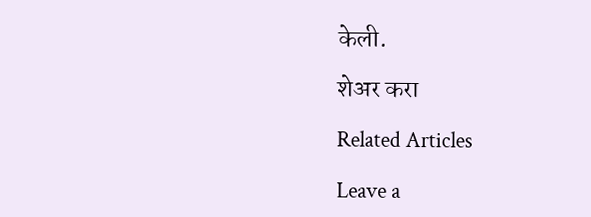केली.

शेअर करा

Related Articles

Leave a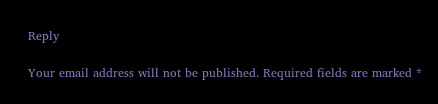Reply

Your email address will not be published. Required fields are marked *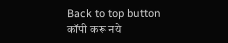Back to top button
कॉपी करू नये